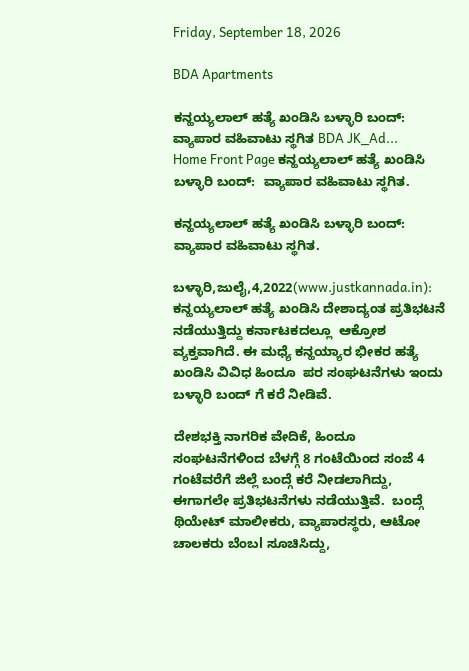Friday, September 18, 2026

BDA Apartments

ಕನ್ಹಯ್ಯಲಾಲ್ ಹತ್ಯೆ ಖಂಡಿಸಿ ಬಳ್ಳಾರಿ ಬಂದ್: ವ್ಯಾಪಾರ ವಹಿವಾಟು ಸ್ಥಗಿತ BDA JK_Ad...
Home Front Page ಕನ್ಹಯ್ಯಲಾಲ್ ಹತ್ಯೆ ಖಂಡಿಸಿ ಬಳ್ಳಾರಿ ಬಂದ್:  ವ್ಯಾಪಾರ ವಹಿವಾಟು ಸ್ಥಗಿತ.

ಕನ್ಹಯ್ಯಲಾಲ್ ಹತ್ಯೆ ಖಂಡಿಸಿ ಬಳ್ಳಾರಿ ಬಂದ್:  ವ್ಯಾಪಾರ ವಹಿವಾಟು ಸ್ಥಗಿತ.

ಬಳ್ಳಾರಿ,ಜುಲೈ,4,2022(www.justkannada.in):  ಕನ್ಹಯ್ಯಲಾಲ್ ಹತ್ಯೆ ಖಂಡಿಸಿ ದೇಶಾದ್ಯಂತ ಪ್ರತಿಭಟನೆ ನಡೆಯುತ್ತಿದ್ದು ಕರ್ನಾಟಕದಲ್ಲೂ  ಆಕ್ರೋಶ ವ್ಯಕ್ತವಾಗಿದೆ. ಈ ಮಧ್ಯೆ ಕನ್ಹಯ್ಯಾರ ಭೀಕರ ಹತ್ಯೆ ಖಂಡಿಸಿ ವಿವಿಧ ಹಿಂದೂ  ಪರ ಸಂಘಟನೆಗಳು ಇಂದು ಬಳ್ಳಾರಿ ಬಂದ್ ಗೆ ಕರೆ ನೀಡಿವೆ.

ದೇಶಭಕ್ತಿ ನಾಗರಿಕ ವೇದಿಕೆ, ಹಿಂದೂ ಸಂಘಟನೆಗಳಿಂದ ಬೆಳಗ್ಗೆ 8 ಗಂಟೆಯಿಂದ ಸಂಜೆ 4 ಗಂಟೆವರೆಗೆ ಜಿಲ್ಲೆ ಬಂದ್ಗೆ ಕರೆ ನೀಡಲಾಗಿದ್ದು, ಈಗಾಗಲೇ ಪ್ರತಿಭಟನೆಗಳು ನಡೆಯುತ್ತಿವೆ.  ಬಂದ್ಗೆ ಥಿಯೇಟ್ ಮಾಲೀಕರು, ವ್ಯಾಪಾರಸ್ಥರು, ಆಟೋ ಚಾಲಕರು ಬೆಂಬl ಸೂಚಿಸಿದ್ದು,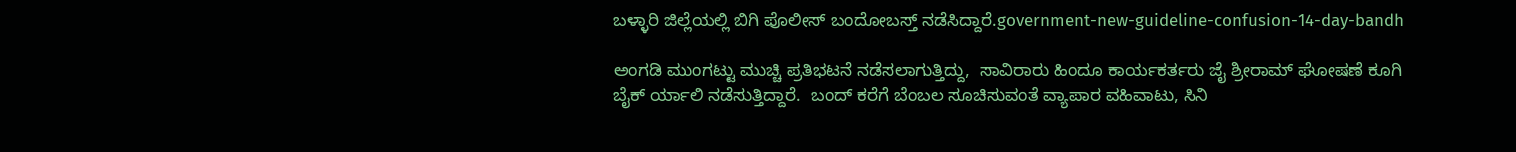ಬಳ್ಳಾರಿ ಜಿಲ್ಲೆಯಲ್ಲಿ ಬಿಗಿ ಪೊಲೀಸ್ ಬಂದೋಬಸ್ತ್ ನಡೆಸಿದ್ದಾರೆ.government-new-guideline-confusion-14-day-bandh

ಅಂಗಡಿ ಮುಂಗಟ್ಟು ಮುಚ್ಚಿ ಪ್ರತಿಭಟನೆ ನಡೆಸಲಾಗುತ್ತಿದ್ದು,  ಸಾವಿರಾರು ಹಿಂದೂ ಕಾರ್ಯಕರ್ತರು ಜೈ ಶ್ರೀರಾಮ್ ಘೋಷಣೆ ಕೂಗಿ ಬೈಕ್ ರ್ಯಾಲಿ ನಡೆಸುತ್ತಿದ್ದಾರೆ.  ಬಂದ್ ಕರೆಗೆ ಬೆಂಬಲ ಸೂಚಿಸುವಂತೆ ವ್ಯಾಪಾರ ವಹಿವಾಟು, ಸಿನಿ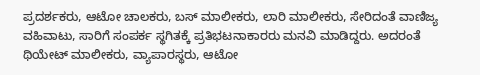ಪ್ರದರ್ಶಕರು, ಆಟೋ ಚಾಲಕರು, ಬಸ್ ಮಾಲೀಕರು, ಲಾರಿ ಮಾಲೀಕರು, ಸೇರಿದಂತೆ ವಾಣಿಜ್ಯ ವಹಿವಾಟು, ಸಾರಿಗೆ ಸಂಪರ್ಕ ಸ್ಥಗಿತಕ್ಕೆ ಪ್ರತಿಭಟನಾಕಾರರು ಮನವಿ ಮಾಡಿದ್ದರು. ಅದರಂತೆ ಥಿಯೇಟ್ ಮಾಲೀಕರು, ವ್ಯಾಪಾರಸ್ಥರು, ಆಟೋ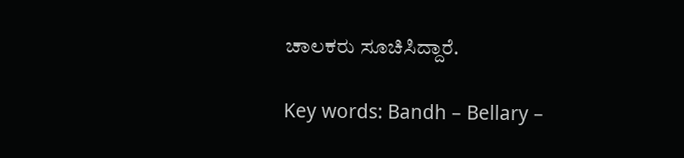ಚಾಲಕರು ಸೂಚಿಸಿದ್ದಾರೆ.

Key words: Bandh – Bellary –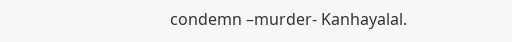condemn –murder- Kanhayalal.